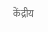केंद्रीय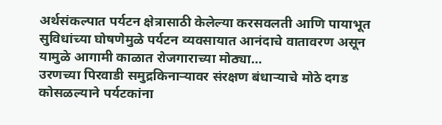अर्थसंकल्पात पर्यटन क्षेत्रासाठी केलेल्या करसवलती आणि पायाभूत सुविधांच्या घोषणेमुळे पर्यटन व्यवसायात आनंदाचे वातावरण असून यामुळे आगामी काळात रोजगाराच्या मोठ्या…
उरणच्या पिरवाडी समुद्रकिनाऱ्यावर संरक्षण बंधाऱ्याचे मोठे दगड कोसळल्याने पर्यटकांना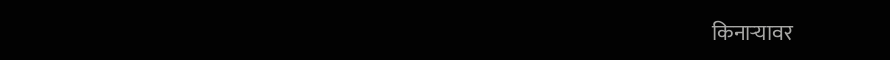किनाऱ्यावर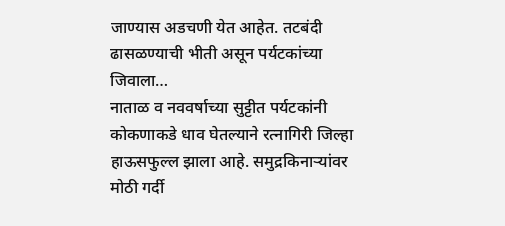जाण्यास अडचणी येत आहेत. तटबंदी ढासळण्याची भीती असून पर्यटकांच्या जिवाला…
नाताळ व नववर्षाच्या सुट्टीत पर्यटकांनी कोकणाकडे धाव घेतल्याने रत्नागिरी जिल्हा हाऊसफुल्ल झाला आहे. समुद्रकिनाऱ्यांवर मोठी गर्दी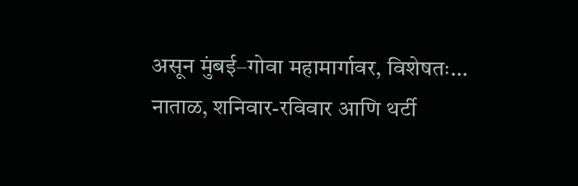असून मुंबई–गोवा महामार्गावर, विशेषतः…
नाताळ, शनिवार-रविवार आणि थर्टी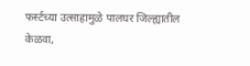फर्स्टच्या उत्साहामुळे पालघर जिल्ह्यातील केळवा,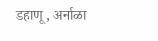डहाणू, अर्नाळा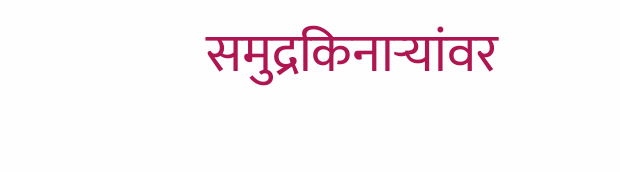समुद्रकिनाऱ्यांवर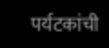पर्यटकांची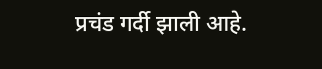प्रचंड गर्दी झाली आहे.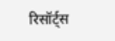रिसॉर्ट्स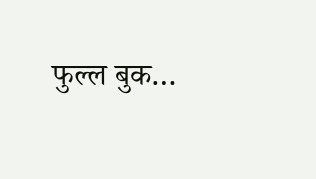फुल्ल बुक…